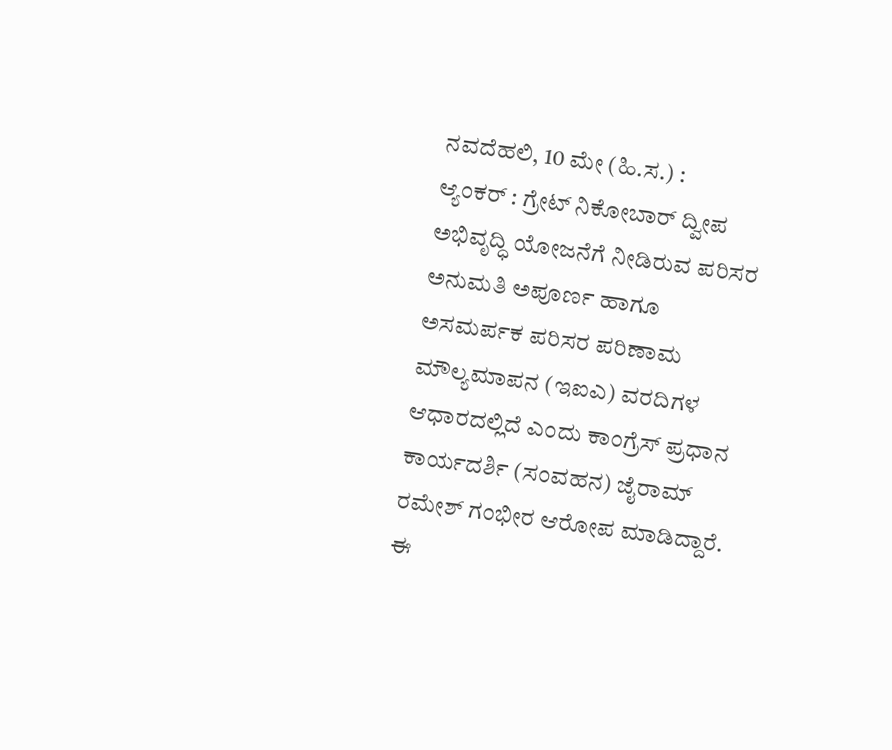ನವದೆಹಲಿ, 10 ಮೇ (ಹಿ.ಸ.) :
ಆ್ಯಂಕರ್ : ಗ್ರೇಟ್ ನಿಕೋಬಾರ್ ದ್ವೀಪ ಅಭಿವೃದ್ಧಿ ಯೋಜನೆಗೆ ನೀಡಿರುವ ಪರಿಸರ ಅನುಮತಿ ಅಪೂರ್ಣ ಹಾಗೂ ಅಸಮರ್ಪಕ ಪರಿಸರ ಪರಿಣಾಮ ಮೌಲ್ಯಮಾಪನ (ಇಐಎ) ವರದಿಗಳ ಆಧಾರದಲ್ಲಿದೆ ಎಂದು ಕಾಂಗ್ರೆಸ್ ಪ್ರಧಾನ ಕಾರ್ಯದರ್ಶಿ (ಸಂವಹನ) ಜೈರಾಮ್ ರಮೇಶ್ ಗಂಭೀರ ಆರೋಪ ಮಾಡಿದ್ದಾರೆ.
ಈ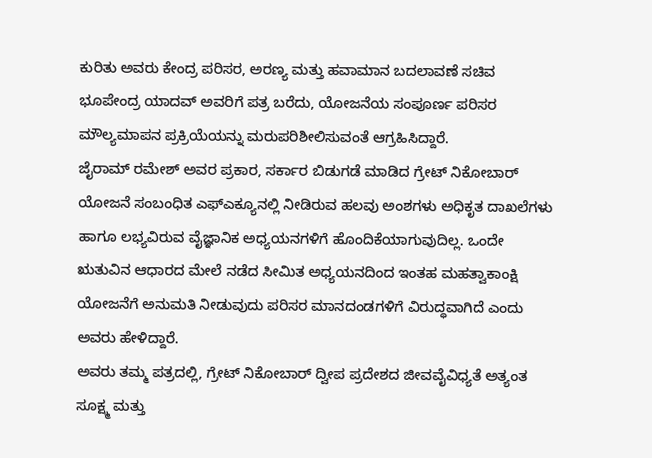ಕುರಿತು ಅವರು ಕೇಂದ್ರ ಪರಿಸರ, ಅರಣ್ಯ ಮತ್ತು ಹವಾಮಾನ ಬದಲಾವಣೆ ಸಚಿವ ಭೂಪೇಂದ್ರ ಯಾದವ್ ಅವರಿಗೆ ಪತ್ರ ಬರೆದು, ಯೋಜನೆಯ ಸಂಪೂರ್ಣ ಪರಿಸರ ಮೌಲ್ಯಮಾಪನ ಪ್ರಕ್ರಿಯೆಯನ್ನು ಮರುಪರಿಶೀಲಿಸುವಂತೆ ಆಗ್ರಹಿಸಿದ್ದಾರೆ.
ಜೈರಾಮ್ ರಮೇಶ್ ಅವರ ಪ್ರಕಾರ, ಸರ್ಕಾರ ಬಿಡುಗಡೆ ಮಾಡಿದ ಗ್ರೇಟ್ ನಿಕೋಬಾರ್ ಯೋಜನೆ ಸಂಬಂಧಿತ ಎಫ್ಎಕ್ಯೂನಲ್ಲಿ ನೀಡಿರುವ ಹಲವು ಅಂಶಗಳು ಅಧಿಕೃತ ದಾಖಲೆಗಳು ಹಾಗೂ ಲಭ್ಯವಿರುವ ವೈಜ್ಞಾನಿಕ ಅಧ್ಯಯನಗಳಿಗೆ ಹೊಂದಿಕೆಯಾಗುವುದಿಲ್ಲ. ಒಂದೇ ಋತುವಿನ ಆಧಾರದ ಮೇಲೆ ನಡೆದ ಸೀಮಿತ ಅಧ್ಯಯನದಿಂದ ಇಂತಹ ಮಹತ್ವಾಕಾಂಕ್ಷಿ ಯೋಜನೆಗೆ ಅನುಮತಿ ನೀಡುವುದು ಪರಿಸರ ಮಾನದಂಡಗಳಿಗೆ ವಿರುದ್ಧವಾಗಿದೆ ಎಂದು ಅವರು ಹೇಳಿದ್ದಾರೆ.
ಅವರು ತಮ್ಮ ಪತ್ರದಲ್ಲಿ, ಗ್ರೇಟ್ ನಿಕೋಬಾರ್ ದ್ವೀಪ ಪ್ರದೇಶದ ಜೀವವೈವಿಧ್ಯತೆ ಅತ್ಯಂತ ಸೂಕ್ಷ್ಮ ಮತ್ತು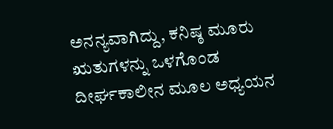ಅನನ್ಯವಾಗಿದ್ದು, ಕನಿಷ್ಠ ಮೂರು ಋತುಗಳನ್ನು ಒಳಗೊಂಡ ದೀರ್ಘಕಾಲೀನ ಮೂಲ ಅಧ್ಯಯನ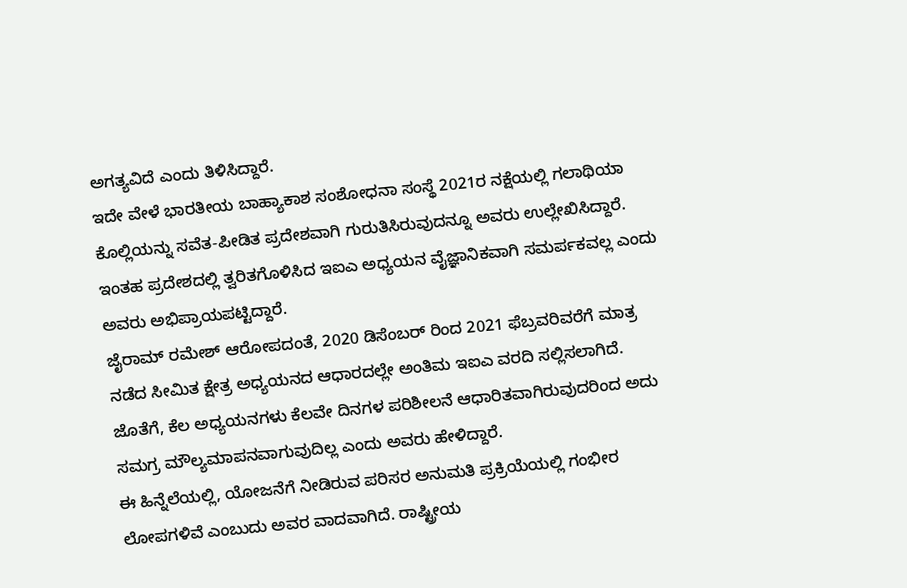ಅಗತ್ಯವಿದೆ ಎಂದು ತಿಳಿಸಿದ್ದಾರೆ.
ಇದೇ ವೇಳೆ ಭಾರತೀಯ ಬಾಹ್ಯಾಕಾಶ ಸಂಶೋಧನಾ ಸಂಸ್ಥೆ 2021ರ ನಕ್ಷೆಯಲ್ಲಿ ಗಲಾಥಿಯಾ ಕೊಲ್ಲಿಯನ್ನು ಸವೆತ-ಪೀಡಿತ ಪ್ರದೇಶವಾಗಿ ಗುರುತಿಸಿರುವುದನ್ನೂ ಅವರು ಉಲ್ಲೇಖಿಸಿದ್ದಾರೆ. ಇಂತಹ ಪ್ರದೇಶದಲ್ಲಿ ತ್ವರಿತಗೊಳಿಸಿದ ಇಐಎ ಅಧ್ಯಯನ ವೈಜ್ಞಾನಿಕವಾಗಿ ಸಮರ್ಪಕವಲ್ಲ ಎಂದು ಅವರು ಅಭಿಪ್ರಾಯಪಟ್ಟಿದ್ದಾರೆ.
ಜೈರಾಮ್ ರಮೇಶ್ ಆರೋಪದಂತೆ, 2020 ಡಿಸೆಂಬರ್ ರಿಂದ 2021 ಫೆಬ್ರವರಿವರೆಗೆ ಮಾತ್ರ ನಡೆದ ಸೀಮಿತ ಕ್ಷೇತ್ರ ಅಧ್ಯಯನದ ಆಧಾರದಲ್ಲೇ ಅಂತಿಮ ಇಐಎ ವರದಿ ಸಲ್ಲಿಸಲಾಗಿದೆ. ಜೊತೆಗೆ, ಕೆಲ ಅಧ್ಯಯನಗಳು ಕೆಲವೇ ದಿನಗಳ ಪರಿಶೀಲನೆ ಆಧಾರಿತವಾಗಿರುವುದರಿಂದ ಅದು ಸಮಗ್ರ ಮೌಲ್ಯಮಾಪನವಾಗುವುದಿಲ್ಲ ಎಂದು ಅವರು ಹೇಳಿದ್ದಾರೆ.
ಈ ಹಿನ್ನೆಲೆಯಲ್ಲಿ, ಯೋಜನೆಗೆ ನೀಡಿರುವ ಪರಿಸರ ಅನುಮತಿ ಪ್ರಕ್ರಿಯೆಯಲ್ಲಿ ಗಂಭೀರ ಲೋಪಗಳಿವೆ ಎಂಬುದು ಅವರ ವಾದವಾಗಿದೆ. ರಾಷ್ಟ್ರೀಯ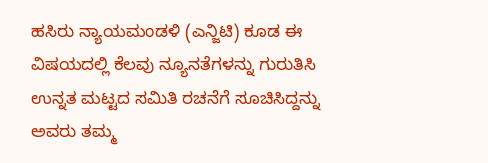ಹಸಿರು ನ್ಯಾಯಮಂಡಳಿ (ಎನ್ಜಿಟಿ) ಕೂಡ ಈ ವಿಷಯದಲ್ಲಿ ಕೆಲವು ನ್ಯೂನತೆಗಳನ್ನು ಗುರುತಿಸಿ ಉನ್ನತ ಮಟ್ಟದ ಸಮಿತಿ ರಚನೆಗೆ ಸೂಚಿಸಿದ್ದನ್ನು ಅವರು ತಮ್ಮ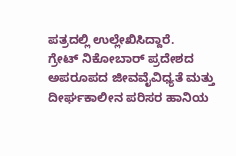ಪತ್ರದಲ್ಲಿ ಉಲ್ಲೇಖಿಸಿದ್ದಾರೆ.
ಗ್ರೇಟ್ ನಿಕೋಬಾರ್ ಪ್ರದೇಶದ ಅಪರೂಪದ ಜೀವವೈವಿಧ್ಯತೆ ಮತ್ತು ದೀರ್ಘಕಾಲೀನ ಪರಿಸರ ಹಾನಿಯ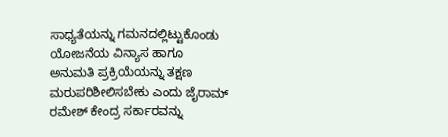ಸಾಧ್ಯತೆಯನ್ನು ಗಮನದಲ್ಲಿಟ್ಟುಕೊಂಡು ಯೋಜನೆಯ ವಿನ್ಯಾಸ ಹಾಗೂ ಅನುಮತಿ ಪ್ರಕ್ರಿಯೆಯನ್ನು ತಕ್ಷಣ ಮರುಪರಿಶೀಲಿಸಬೇಕು ಎಂದು ಜೈರಾಮ್ ರಮೇಶ್ ಕೇಂದ್ರ ಸರ್ಕಾರವನ್ನು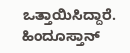ಒತ್ತಾಯಿಸಿದ್ದಾರೆ.
ಹಿಂದೂಸ್ತಾನ್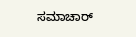ಸಮಾಚಾರ್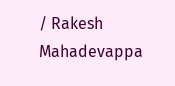/ Rakesh Mahadevappa